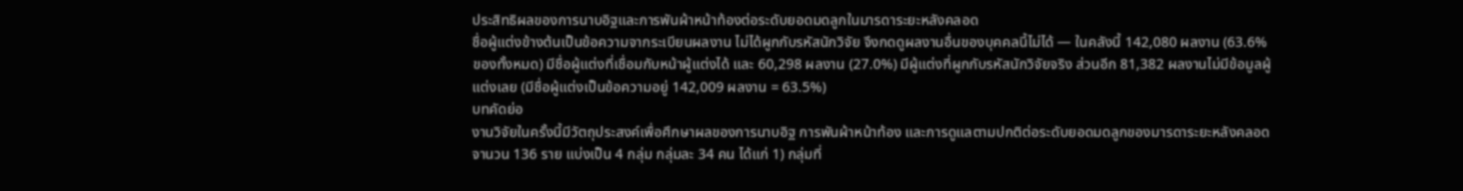ประสิทธิผลของการนาบอิฐและการพันผ้าหน้าท้องต่อระดับยอดมดลูกในมารดาระยะหลังคลอด
ชื่อผู้แต่งข้างต้นเป็นข้อความจากระเบียนผลงาน ไม่ได้ผูกกับรหัสนักวิจัย จึงกดดูผลงานอื่นของบุคคลนี้ไม่ได้ — ในคลังนี้ 142,080 ผลงาน (63.6% ของทั้งหมด) มีชื่อผู้แต่งที่เชื่อมกับหน้าผู้แต่งได้ และ 60,298 ผลงาน (27.0%) มีผู้แต่งที่ผูกกับรหัสนักวิจัยจริง ส่วนอีก 81,382 ผลงานไม่มีข้อมูลผู้แต่งเลย (มีชื่อผู้แต่งเป็นข้อความอยู่ 142,009 ผลงาน = 63.5%)
บทคัดย่อ
งานวิจัยในครั้งนี้มีวัตถุประสงค์เพื่อศึกษาผลของการนาบอิฐ การพันผ้าหน้าท้อง และการดูแลตามปกติต่อระดับยอดมดลูกของมารดาระยะหลังคลอด จานวน 136 ราย แบ่งเป็น 4 กลุ่ม กลุ่มละ 34 คน ได้แก่ 1) กลุ่มที่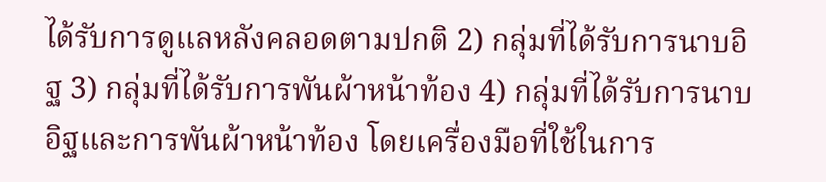ได้รับการดูแลหลังคลอดตามปกติ 2) กลุ่มที่ได้รับการนาบอิฐ 3) กลุ่มที่ได้รับการพันผ้าหน้าท้อง 4) กลุ่มที่ได้รับการนาบอิฐและการพันผ้าหน้าท้อง โดยเครื่องมือที่ใช้ในการ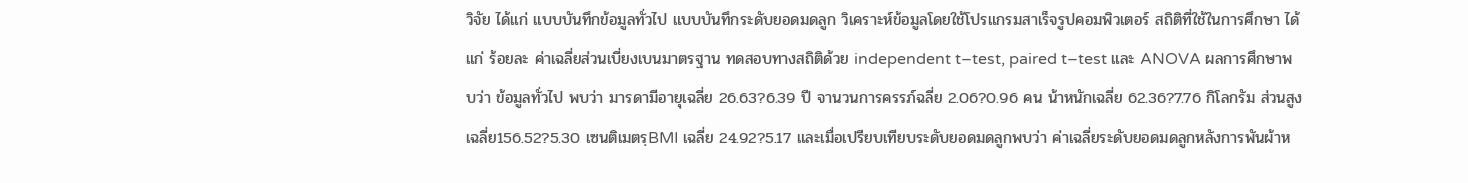วิจัย ได้แก่ แบบบันทึกข้อมูลทั่วไป แบบบันทึกระดับยอดมดลูก วิเคราะห์ข้อมูลโดยใช้โปรแกรมสาเร็จรูปคอมพิวเตอร์ สถิติที่ใช้ในการศึกษา ได้แก่ ร้อยละ ค่าเฉลี่ยส่วนเบี่ยงเบนมาตรฐาน ทดสอบทางสถิติด้วย independent t–test, paired t–test และ ANOVA ผลการศึกษาพบว่า ข้อมูลทั่วไป พบว่า มารดามีอายุเฉลี่ย 26.63?6.39 ปี จานวนการครรภ์ฉลี่ย 2.06?0.96 คน น้าหนักเฉลี่ย 62.36?7.76 กิโลกรัม ส่วนสูงเฉลี่ย156.52?5.30 เซนติเมตรฺBMI เฉลี่ย 24.92?5.17 และเมื่อเปรียบเทียบระดับยอดมดลูกพบว่า ค่าเฉลี่ยระดับยอดมดลูกหลังการพันผ้าห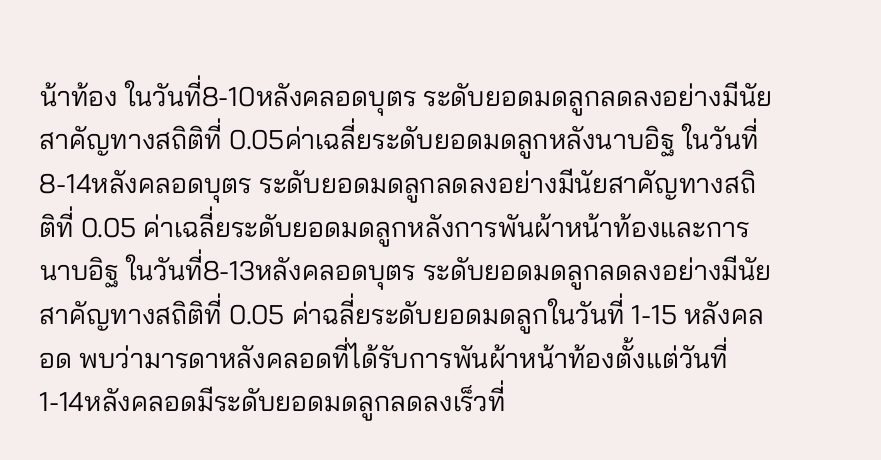น้าท้อง ในวันที่8-10หลังคลอดบุตร ระดับยอดมดลูกลดลงอย่างมีนัยสาคัญทางสถิติที่ 0.05ค่าเฉลี่ยระดับยอดมดลูกหลังนาบอิฐ ในวันที่8-14หลังคลอดบุตร ระดับยอดมดลูกลดลงอย่างมีนัยสาคัญทางสถิติที่ 0.05 ค่าเฉลี่ยระดับยอดมดลูกหลังการพันผ้าหน้าท้องและการนาบอิฐ ในวันที่8-13หลังคลอดบุตร ระดับยอดมดลูกลดลงอย่างมีนัยสาคัญทางสถิติที่ 0.05 ค่าฉลี่ยระดับยอดมดลูกในวันที่ 1-15 หลังคลอด พบว่ามารดาหลังคลอดที่ได้รับการพันผ้าหน้าท้องตั้งแต่วันที่1-14หลังคลอดมีระดับยอดมดลูกลดลงเร็วที่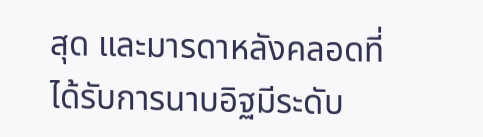สุด และมารดาหลังคลอดที่ได้รับการนาบอิฐมีระดับ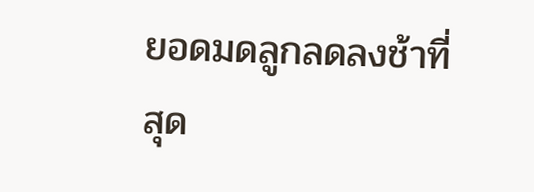ยอดมดลูกลดลงช้าที่สุด